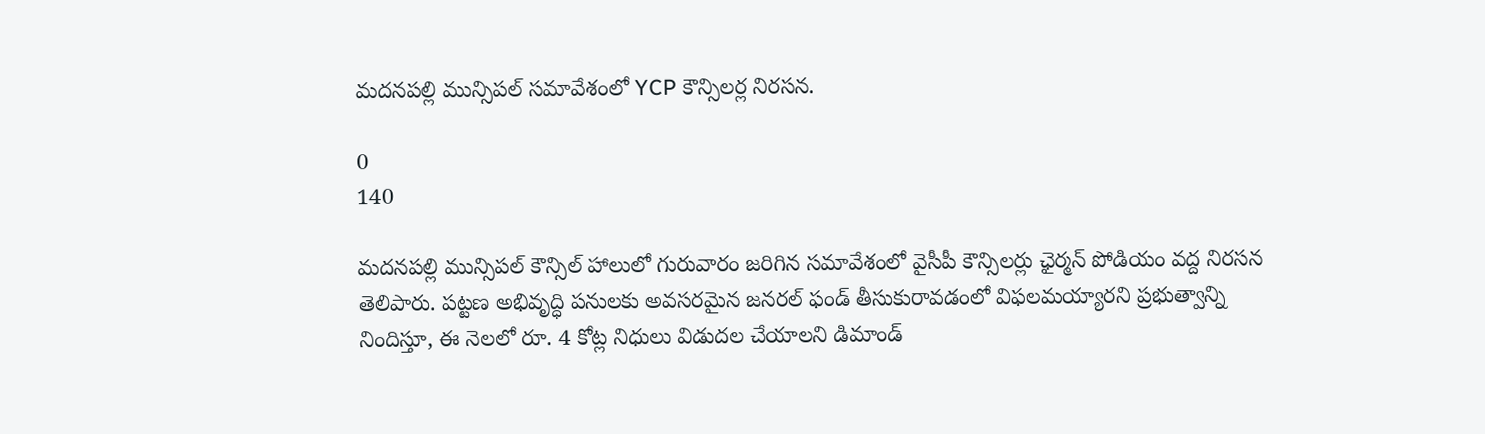మదనపల్లి మున్సిపల్‌ సమావేశంలో YCP కౌన్సిలర్ల నిరసన.

0
140

మదనపల్లి మున్సిపల్ కౌన్సిల్ హాలులో గురువారం జరిగిన సమావేశంలో వైసీపీ కౌన్సిలర్లు ఛైర్మన్ పోడియం వద్ద నిరసన తెలిపారు. పట్టణ అభివృద్ధి పనులకు అవసరమైన జనరల్ ఫండ్ తీసుకురావడంలో విఫలమయ్యారని ప్రభుత్వాన్ని నిందిస్తూ, ఈ నెలలో రూ. 4 కోట్ల నిధులు విడుదల చేయాలని డిమాండ్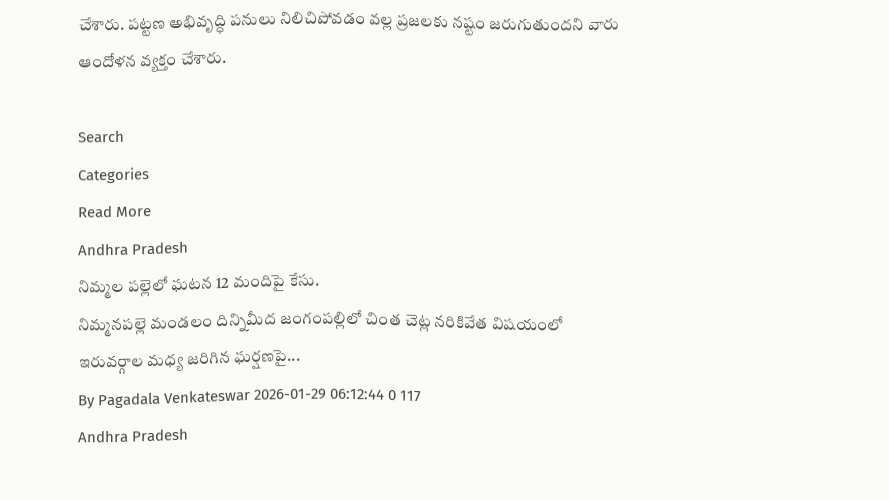చేశారు. పట్టణ అభివృద్ధి పనులు నిలిచిపోవడం వల్ల ప్రజలకు నష్టం జరుగుతుందని వారు ఆందోళన వ్యక్తం చేశారు.

Search
Categories
Read More
Andhra Pradesh
నిమ్మల పల్లెలో ఘటన 12 మందిపై కేసు.
నిమ్మనపల్లె మండలం దిన్నిమీద జంగంపల్లిలో చింత చెట్ల నరికివేత విషయంలో ఇరువర్గాల మధ్య జరిగిన ఘర్షణపై...
By Pagadala Venkateswar 2026-01-29 06:12:44 0 117
Andhra Pradesh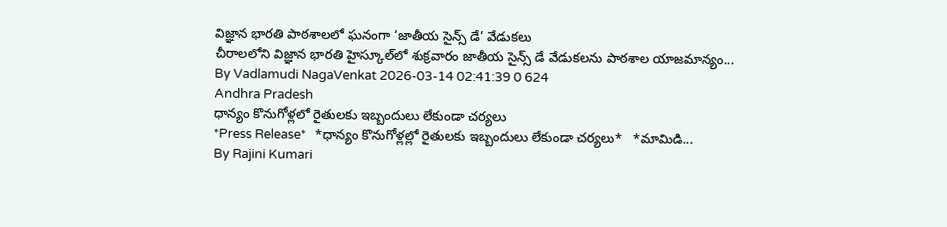విజ్ఞాన భారతి పాఠశాలలో ఘనంగా ‘జాతీయ సైన్స్ డే’ వేడుకలు
చీరాలలోని విజ్ఞాన భారతి హైస్కూల్‌లో శుక్రవారం జాతీయ సైన్స్ డే వేడుకలను పాఠశాల యాజమాన్యం...
By Vadlamudi NagaVenkat 2026-03-14 02:41:39 0 624
Andhra Pradesh
ధాన్యం కొనుగోళ్లలో రైతులకు ఇబ్బందులు లేకుండా చర్యలు
*Press Release*   *ధాన్యం కొనుగోళ్లల్లో రైతులకు ఇబ్బందులు లేకుండా చర్యలు*   *మామిడి...
By Rajini Kumari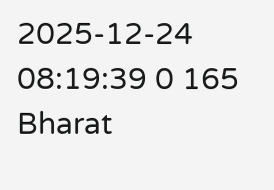2025-12-24 08:19:39 0 165
Bharat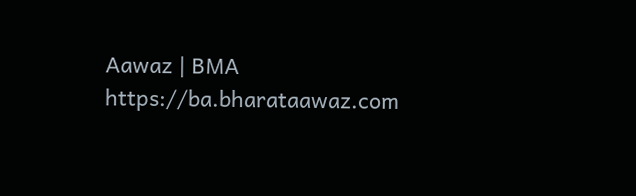Aawaz | BMA https://ba.bharataawaz.com